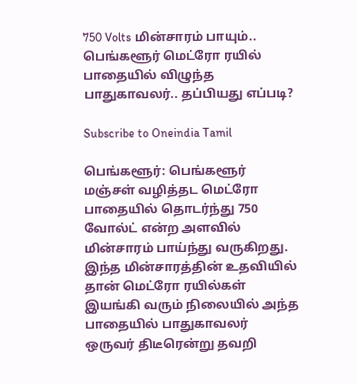750 Volts மின்சாரம் பாயும்.. பெங்களூர் மெட்ரோ ரயில் பாதையில் விழுந்த பாதுகாவலர்.. தப்பியது எப்படி?

Subscribe to Oneindia Tamil

பெங்களூர்: பெங்களூர் மஞ்சள் வழித்தட மெட்ரோ பாதையில் தொடர்ந்து 750 வோல்ட் என்ற அளவில் மின்சாரம் பாய்ந்து வருகிறது. இந்த மின்சாரத்தின் உதவியில் தான் மெட்ரோ ரயில்கள் இயங்கி வரும் நிலையில் அந்த பாதையில் பாதுகாவலர் ஒருவர் திடீரென்று தவறி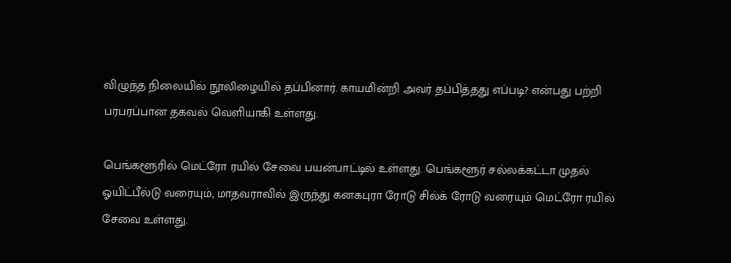விழுந்த நிலையில் நூலிழையில் தப்பினார். காயமின்றி அவர் தப்பித்தது எப்படி? என்பது பற்றி பரபரப்பான தகவல் வெளியாகி உள்ளது.

பெங்களூரில் மெட்ரோ ரயில் சேவை பயன்பாட்டில் உள்ளது. பெங்களூர் சல்லக்கட்டா முதல் ஓயிட்பீல்டு வரையும், மாதவராவில் இருந்து கனகபுரா ரோடு சில்க் ரோடு வரையும் மெட்ரோ ரயில் சேவை உள்ளது.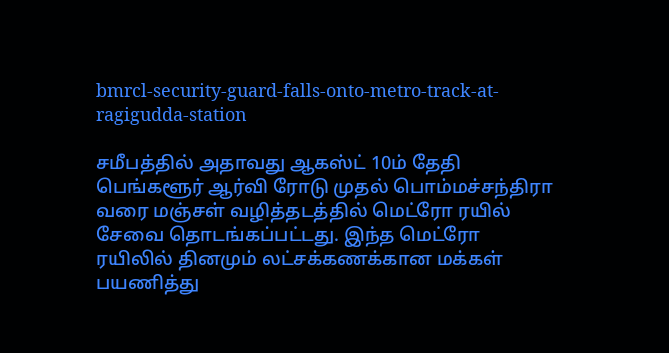bmrcl-security-guard-falls-onto-metro-track-at-ragigudda-station

சமீபத்தில் அதாவது ஆகஸ்ட் 10ம் தேதி பெங்களூர் ஆர்வி ரோடு முதல் பொம்மச்சந்திரா வரை மஞ்சள் வழித்தடத்தில் மெட்ரோ ரயில் சேவை தொடங்கப்பட்டது. இந்த மெட்ரோ ரயிலில் தினமும் லட்சக்கணக்கான மக்கள் பயணித்து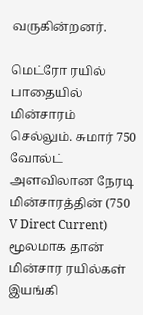வருகின்றனர்.

மெட்ரோ ரயில் பாதையில் மின்சாரம் செல்லும். சுமார் 750 வோல்ட் அளவிலான நேரடி மின்சாரத்தின் (750 V Direct Current) மூலமாக தான் மின்சார ரயில்கள் இயங்கி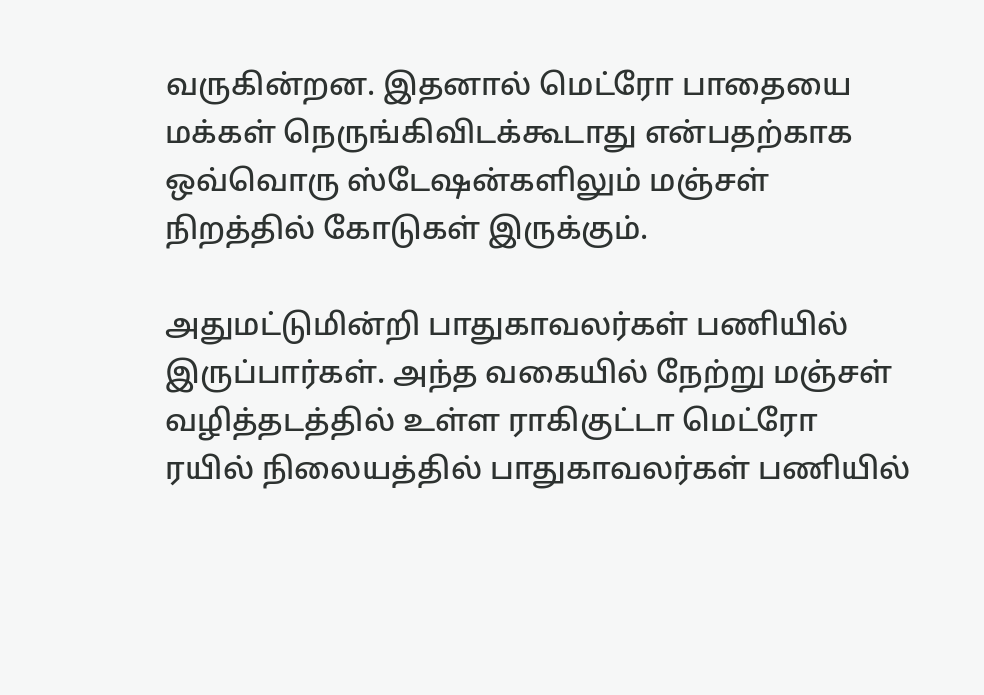வருகின்றன. இதனால் மெட்ரோ பாதையை மக்கள் நெருங்கிவிடக்கூடாது என்பதற்காக ஒவ்வொரு ஸ்டேஷன்களிலும் மஞ்சள் நிறத்தில் கோடுகள் இருக்கும்.

அதுமட்டுமின்றி பாதுகாவலர்கள் பணியில் இருப்பார்கள். அந்த வகையில் நேற்று மஞ்சள் வழித்தடத்தில் உள்ள ராகிகுட்டா மெட்ரோ ரயில் நிலையத்தில் பாதுகாவலர்கள் பணியில்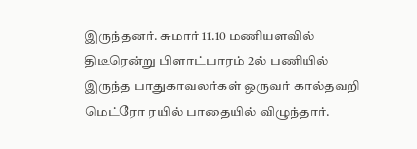இருந்தனர். சுமார் 11.10 மணியளவில் திடீரென்று பிளாட்பாரம் 2ல் பணியில் இருந்த பாதுகாவலர்கள் ஒருவர் கால்தவறி மெட்ரோ ரயில் பாதையில் விழுந்தார்.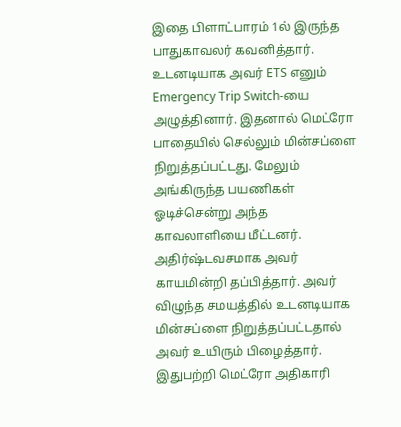இதை பிளாட்பாரம் 1ல் இருந்த பாதுகாவலர் கவனித்தார். உடனடியாக அவர் ETS எனும் Emergency Trip Switch-யை அழுத்தினார். இதனால் மெட்ரோ பாதையில் செல்லும் மின்சப்ளை நிறுத்தப்பட்டது. மேலும் அங்கிருந்த பயணிகள் ஓடிச்சென்று அந்த காவலாளியை மீட்டனர். அதிர்ஷ்டவசமாக அவர் காயமின்றி தப்பித்தார். அவர் விழுந்த சமயத்தில் உடனடியாக மின்சப்ளை நிறுத்தப்பட்டதால் அவர் உயிரும் பிழைத்தார். இதுபற்றி மெட்ரோ அதிகாரி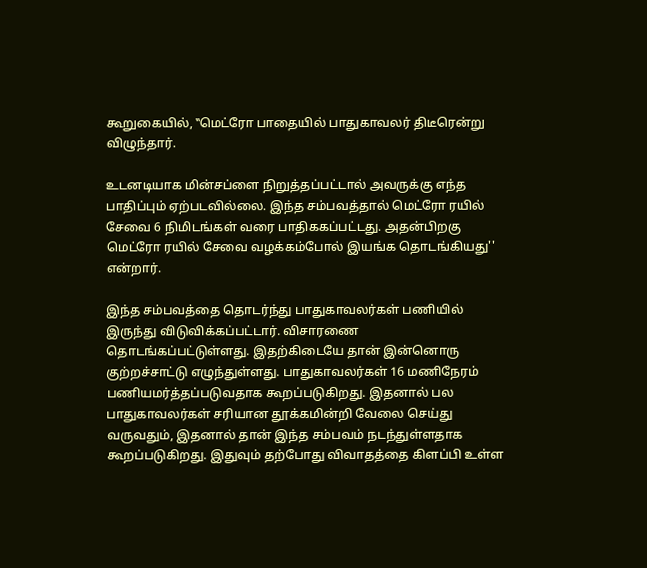கூறுகையில், ‛‛மெட்ரோ பாதையில் பாதுகாவலர் திடீரென்று விழுந்தார்.

உடனடியாக மின்சப்ளை நிறுத்தப்பட்டால் அவருக்கு எந்த பாதிப்பும் ஏற்படவில்லை. இந்த சம்பவத்தால் மெட்ரோ ரயில் சேவை 6 நிமிடங்கள் வரை பாதிககப்பட்டது. அதன்பிறகு மெட்ரோ ரயில் சேவை வழக்கம்போல் இயங்க தொடங்கியது'' என்றார்.

இந்த சம்பவத்தை தொடர்ந்து பாதுகாவலர்கள் பணியில் இருந்து விடுவிக்கப்பட்டார். விசாரணை தொடங்கப்பட்டுள்ளது. இதற்கிடையே தான் இன்னொரு குற்றச்சாட்டு எழுந்துள்ளது. பாதுகாவலர்கள் 16 மணிநேரம் பணியமர்த்தப்படுவதாக கூறப்படுகிறது. இதனால் பல பாதுகாவலர்கள் சரியான தூக்கமின்றி வேலை செய்து வருவதும், இதனால் தான் இந்த சம்பவம் நடந்துள்ளதாக கூறப்படுகிறது. இதுவும் தற்போது விவாதத்தை கிளப்பி உள்ள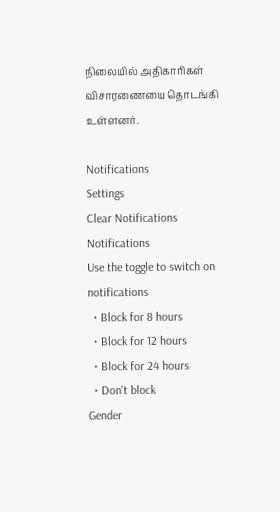நிலையில் அதிகாரிகள் விசாரணையை தொடங்கி உள்ளனர்.

Notifications
Settings
Clear Notifications
Notifications
Use the toggle to switch on notifications
  • Block for 8 hours
  • Block for 12 hours
  • Block for 24 hours
  • Don't block
Gender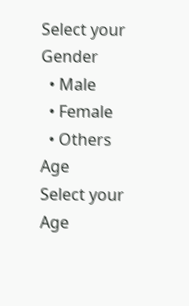Select your Gender
  • Male
  • Female
  • Others
Age
Select your Age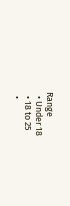Range
  • Under 18
  • 18 to 25
  •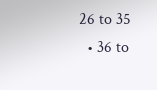26 to 35
  • 36 to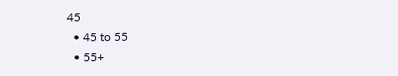45
  • 45 to 55
  • 55+